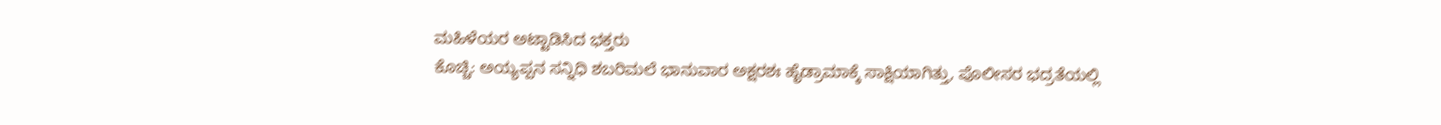ಮಹಿಳೆಯರ ಅಟ್ಟಾಡಿಸಿದ ಭಕ್ತರು
ಕೊಚ್ಚಿ: ಅಯ್ಯಪ್ಪನ ಸನ್ನಿಧಿ ಶಬರಿಮಲೆ ಭಾನುವಾರ ಅಕ್ಷರಶಃ ಹೈಡ್ರಾಮಾಕ್ಕೆ ಸಾಕ್ಷಿಯಾಗಿತ್ತು, ಪೊಲೀಸರ ಭದ್ರತೆಯಲ್ಲಿ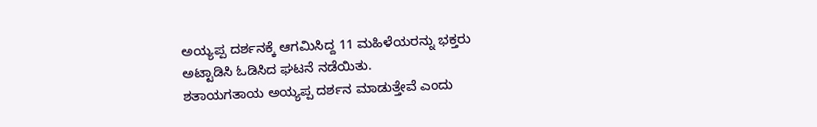ಅಯ್ಯಪ್ಪ ದರ್ಶನಕ್ಕೆ ಆಗಮಿಸಿದ್ದ 11 ಮಹಿಳೆಯರನ್ನು ಭಕ್ತರು ಅಟ್ಟಾಡಿಸಿ ಓಡಿಸಿದ ಘಟನೆ ನಡೆಯಿತು.
ಶತಾಯಗತಾಯ ಅಯ್ಯಪ್ಪ ದರ್ಶನ ಮಾಡುತ್ತೇವೆ ಎಂದು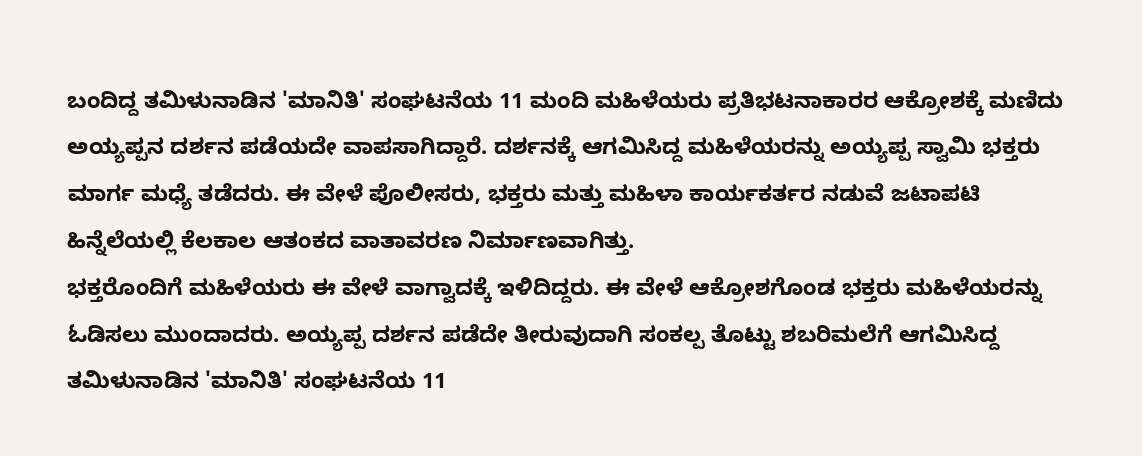ಬಂದಿದ್ದ ತಮಿಳುನಾಡಿನ 'ಮಾನಿತಿ' ಸಂಘಟನೆಯ 11 ಮಂದಿ ಮಹಿಳೆಯರು ಪ್ರತಿಭಟನಾಕಾರರ ಆಕ್ರೋಶಕ್ಕೆ ಮಣಿದು ಅಯ್ಯಪ್ಪನ ದರ್ಶನ ಪಡೆಯದೇ ವಾಪಸಾಗಿದ್ದಾರೆ. ದರ್ಶನಕ್ಕೆ ಆಗಮಿಸಿದ್ದ ಮಹಿಳೆಯರನ್ನು ಅಯ್ಯಪ್ಪ ಸ್ವಾಮಿ ಭಕ್ತರು ಮಾರ್ಗ ಮಧ್ಯೆ ತಡೆದರು. ಈ ವೇಳೆ ಪೊಲೀಸರು, ಭಕ್ತರು ಮತ್ತು ಮಹಿಳಾ ಕಾರ್ಯಕರ್ತರ ನಡುವೆ ಜಟಾಪಟಿ ಹಿನ್ನೆಲೆಯಲ್ಲಿ ಕೆಲಕಾಲ ಆತಂಕದ ವಾತಾವರಣ ನಿರ್ಮಾಣವಾಗಿತ್ತು.
ಭಕ್ತರೊಂದಿಗೆ ಮಹಿಳೆಯರು ಈ ವೇಳೆ ವಾಗ್ವಾದಕ್ಕೆ ಇಳಿದಿದ್ದರು. ಈ ವೇಳೆ ಆಕ್ರೋಶಗೊಂಡ ಭಕ್ತರು ಮಹಿಳೆಯರನ್ನು ಓಡಿಸಲು ಮುಂದಾದರು. ಅಯ್ಯಪ್ಪ ದರ್ಶನ ಪಡೆದೇ ತೀರುವುದಾಗಿ ಸಂಕಲ್ಪ ತೊಟ್ಟು ಶಬರಿಮಲೆಗೆ ಆಗಮಿಸಿದ್ದ ತಮಿಳುನಾಡಿನ 'ಮಾನಿತಿ' ಸಂಘಟನೆಯ 11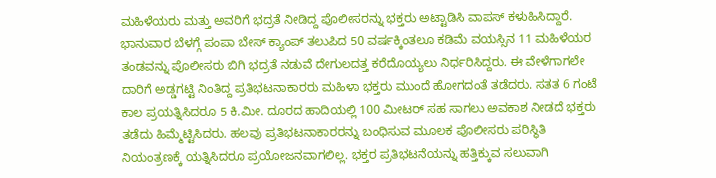ಮಹಿಳೆಯರು ಮತ್ತು ಅವರಿಗೆ ಭದ್ರತೆ ನೀಡಿದ್ದ ಪೊಲೀಸರನ್ನು ಭಕ್ತರು ಅಟ್ಟಾಡಿಸಿ ವಾಪಸ್ ಕಳುಹಿಸಿದ್ದಾರೆ.
ಭಾನುವಾರ ಬೆಳಗ್ಗೆ ಪಂಪಾ ಬೇಸ್ ಕ್ಯಾಂಪ್ ತಲುಪಿದ 50 ವರ್ಷಕ್ಕಿಂತಲೂ ಕಡಿಮೆ ವಯಸ್ಸಿನ 11 ಮಹಿಳೆಯರ ತಂಡವನ್ನು ಪೊಲೀಸರು ಬಿಗಿ ಭದ್ರತೆ ನಡುವೆ ದೇಗುಲದತ್ತ ಕರೆದೊಯ್ಯಲು ನಿರ್ಧರಿಸಿದ್ದರು. ಈ ವೇಳೆಗಾಗಲೇ ದಾರಿಗೆ ಅಡ್ಡಗಟ್ಟಿ ನಿಂತಿದ್ದ ಪ್ರತಿಭಟನಾಕಾರರು ಮಹಿಳಾ ಭಕ್ತರು ಮುಂದೆ ಹೋಗದಂತೆ ತಡೆದರು. ಸತತ 6 ಗಂಟೆ ಕಾಲ ಪ್ರಯತ್ನಿಸಿದರೂ 5 ಕಿ.ಮೀ. ದೂರದ ಹಾದಿಯಲ್ಲಿ 100 ಮೀಟರ್ ಸಹ ಸಾಗಲು ಅವಕಾಶ ನೀಡದೆ ಭಕ್ತರು ತಡೆದು ಹಿಮ್ಮೆಟ್ಟಿಸಿದರು. ಹಲವು ಪ್ರತಿಭಟನಾಕಾರರನ್ನು ಬಂಧಿಸುವ ಮೂಲಕ ಪೊಲೀಸರು ಪರಿಸ್ಥಿತಿ ನಿಯಂತ್ರಣಕ್ಕೆ ಯತ್ನಿಸಿದರೂ ಪ್ರಯೋಜನವಾಗಲಿಲ್ಲ. ಭಕ್ತರ ಪ್ರತಿಭಟನೆಯನ್ನು ಹತ್ತಿಕ್ಕುವ ಸಲುವಾಗಿ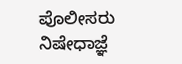ಪೊಲೀಸರು ನಿಷೇಧಾಜ್ಞೆ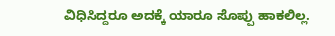ವಿಧಿಸಿದ್ದರೂ ಅದಕ್ಕೆ ಯಾರೂ ಸೊಪ್ಪು ಹಾಕಲಿಲ್ಲ.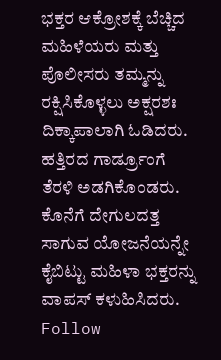ಭಕ್ತರ ಆಕ್ರೋಶಕ್ಕೆ ಬೆಚ್ಚಿದ ಮಹಿಳೆಯರು ಮತ್ತು ಪೊಲೀಸರು ತಮ್ಮನ್ನು ರಕ್ಷಿಸಿಕೊಳ್ಳಲು ಅಕ್ಷರಶಃ ದಿಕ್ಕಾಪಾಲಾಗಿ ಓಡಿದರು. ಹತ್ತಿರದ ಗಾರ್ಡ್ರೂಂಗೆ ತೆರಳಿ ಅಡಗಿಕೊಂಡರು. ಕೊನೆಗೆ ದೇಗುಲದತ್ತ ಸಾಗುವ ಯೋಜನೆಯನ್ನೇ ಕೈಬಿಟ್ಟು ಮಹಿಳಾ ಭಕ್ತರನ್ನು ವಾಪಸ್ ಕಳುಹಿಸಿದರು.
Follow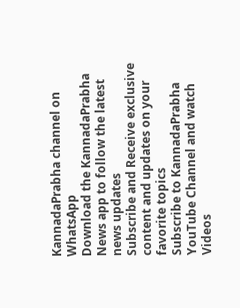KannadaPrabha channel on WhatsApp
Download the KannadaPrabha News app to follow the latest news updates
Subscribe and Receive exclusive content and updates on your favorite topics
Subscribe to KannadaPrabha YouTube Channel and watch Videos